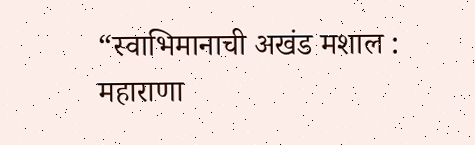“स्वाभिमानाची अखंड मशाल : महाराणा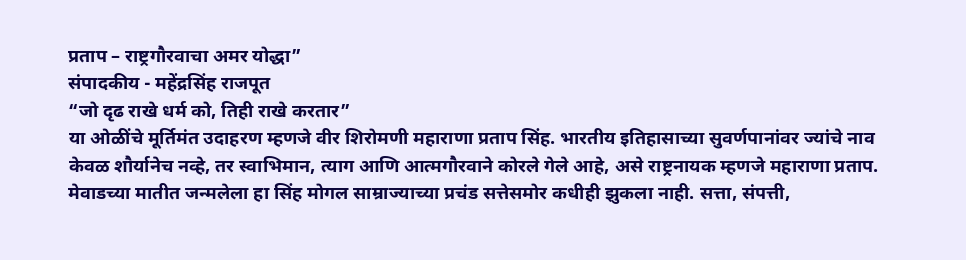प्रताप – राष्ट्रगौरवाचा अमर योद्धा”
संपादकीय - महेंद्रसिंह राजपूत
“जो दृढ राखे धर्म को, तिही राखे करतार”
या ओळींचे मूर्तिमंत उदाहरण म्हणजे वीर शिरोमणी महाराणा प्रताप सिंह. भारतीय इतिहासाच्या सुवर्णपानांवर ज्यांचे नाव केवळ शौर्यानेच नव्हे, तर स्वाभिमान, त्याग आणि आत्मगौरवाने कोरले गेले आहे, असे राष्ट्रनायक म्हणजे महाराणा प्रताप.
मेवाडच्या मातीत जन्मलेला हा सिंह मोगल साम्राज्याच्या प्रचंड सत्तेसमोर कधीही झुकला नाही. सत्ता, संपत्ती,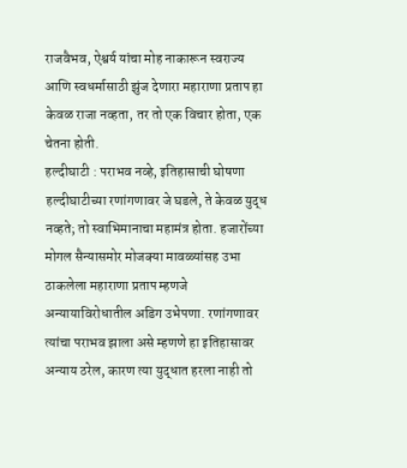राजवैभव, ऐश्वर्य यांचा मोह नाकारून स्वराज्य आणि स्वधर्मासाठी झुंज देणारा महाराणा प्रताप हा केवळ राजा नव्हता, तर तो एक विचार होता, एक चेतना होती.
हल्दीघाटी : पराभव नव्हे, इतिहासाची घोषणा
हल्दीघाटीच्या रणांगणावर जे घडले, ते केवळ युद्ध नव्हते; तो स्वाभिमानाचा महामंत्र होता. हजारोंच्या मोगल सैन्यासमोर मोजक्या मावळ्यांसह उभा ठाकलेला महाराणा प्रताप म्हणजे अन्यायाविरोधातील अडिग उभेपणा. रणांगणावर त्यांचा पराभव झाला असे म्हणणे हा इतिहासावर अन्याय ठरेल, कारण त्या युद्धात हरला नाही तो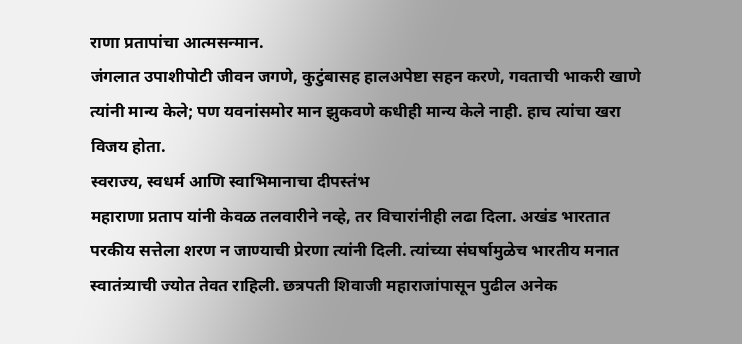राणा प्रतापांचा आत्मसन्मान.
जंगलात उपाशीपोटी जीवन जगणे, कुटुंबासह हालअपेष्टा सहन करणे, गवताची भाकरी खाणे त्यांनी मान्य केले; पण यवनांसमोर मान झुकवणे कधीही मान्य केले नाही. हाच त्यांचा खरा विजय होता.
स्वराज्य, स्वधर्म आणि स्वाभिमानाचा दीपस्तंभ
महाराणा प्रताप यांनी केवळ तलवारीने नव्हे, तर विचारांनीही लढा दिला. अखंड भारतात परकीय सत्तेला शरण न जाण्याची प्रेरणा त्यांनी दिली. त्यांच्या संघर्षामुळेच भारतीय मनात स्वातंत्र्याची ज्योत तेवत राहिली. छत्रपती शिवाजी महाराजांपासून पुढील अनेक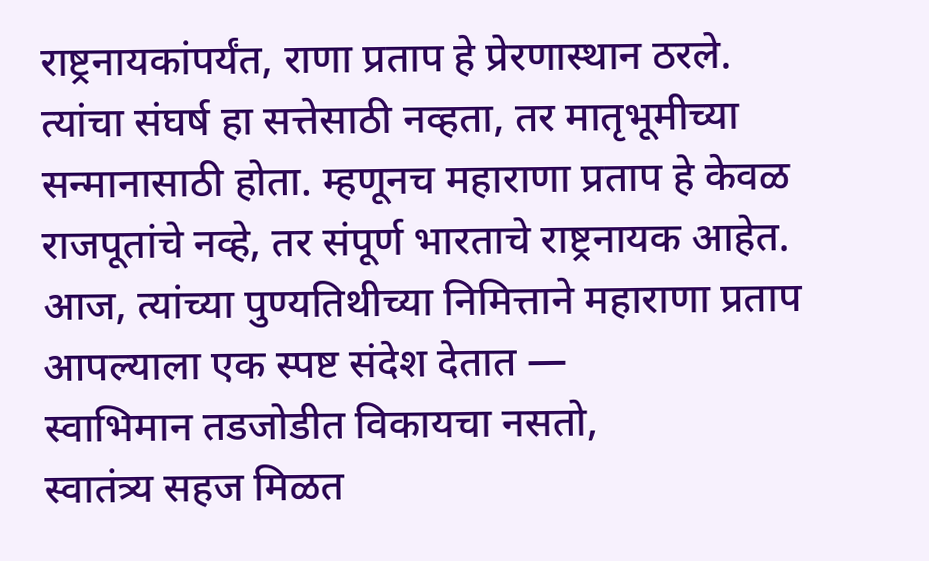राष्ट्रनायकांपर्यंत, राणा प्रताप हे प्रेरणास्थान ठरले.
त्यांचा संघर्ष हा सत्तेसाठी नव्हता, तर मातृभूमीच्या सन्मानासाठी होता. म्हणूनच महाराणा प्रताप हे केवळ राजपूतांचे नव्हे, तर संपूर्ण भारताचे राष्ट्रनायक आहेत.
आज, त्यांच्या पुण्यतिथीच्या निमित्ताने महाराणा प्रताप आपल्याला एक स्पष्ट संदेश देतात —
स्वाभिमान तडजोडीत विकायचा नसतो,
स्वातंत्र्य सहज मिळत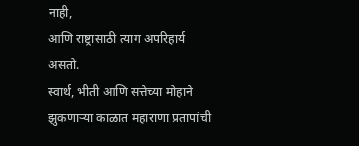नाही,
आणि राष्ट्रासाठी त्याग अपरिहार्य असतो.
स्वार्थ, भीती आणि सत्तेच्या मोहाने झुकणाऱ्या काळात महाराणा प्रतापांची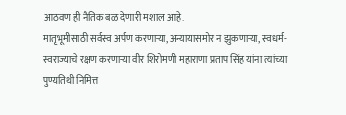आठवण ही नैतिक बळ देणारी मशाल आहे.
मातृभूमीसाठी सर्वस्व अर्पण करणाऱ्या, अन्यायासमोर न झुकणाऱ्या, स्वधर्म-स्वराज्याचे रक्षण करणाऱ्या वीर शिरोमणी महाराणा प्रताप सिंह यांना त्यांच्या पुण्यतिथी निमित्त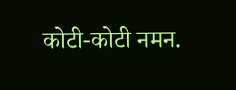कोटी-कोटी नमन.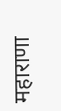महाराणा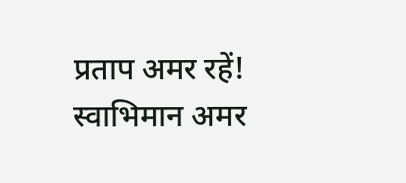प्रताप अमर रहें!
स्वाभिमान अमर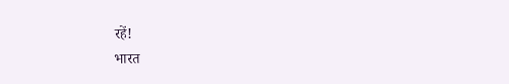रहें!
भारत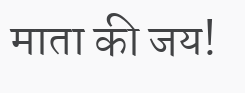माता की जय!